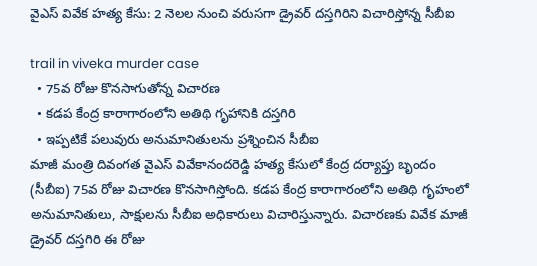వైఎస్ వివేక హ‌త్య కేసు: 2 నెల‌ల నుంచి వ‌రుస‌గా డ్రైవ‌ర్ ద‌స్త‌గిరిని విచారిస్తోన్న సీబీఐ

trail in viveka murder case
  • 75వ రోజు కొన‌సాగుతోన్న విచార‌ణ‌
  • కడప కేంద్ర కారాగారంలోని అతిథి గృహానికి ద‌స్త‌గిరి
  • ఇప్ప‌టికే ప‌లువురు అనుమానితుల‌ను ప్ర‌శ్నించిన సీబీఐ
మాజీ మంత్రి దివంగత‌ వైఎస్ వివేకానంద‌రెడ్డి హ‌త్య కేసులో కేంద్ర ద‌ర్యాప్తు బృందం (సీబీఐ) 75వ రోజు విచార‌ణ కొన‌సాగిస్తోంది. కడప కేంద్ర కారాగారంలోని అతిథి గృహంలో అనుమానితులు, సాక్షుల‌ను సీబీఐ అధికారులు విచారిస్తున్నారు. విచార‌ణ‌కు వివేక మాజీ డ్రైవ‌ర్ ద‌స్త‌గిరి ఈ రోజు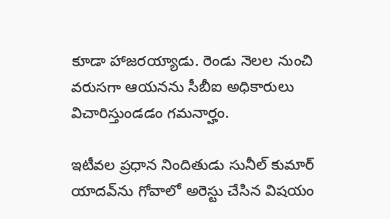కూడా హాజ‌ర‌య్యాడు. రెండు నెల‌ల నుంచి వ‌రుస‌గా ఆయ‌న‌ను సీబీఐ అధికారులు విచారిస్తుండ‌డం గ‌మ‌నార్హం.

ఇటీవ‌ల ప్ర‌ధాన నిందితుడు సునీల్ కుమార్ యాద‌వ్‌ను గోవాలో అరెస్టు చేసిన విష‌యం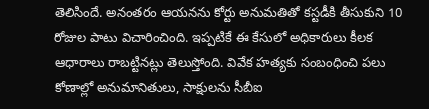తెలిసిందే. అనంత‌రం ఆయ‌న‌ను కోర్టు అనుమతితో కస్టడీకి తీసుకుని 10 రోజుల పాటు విచారించింది. ఇప్ప‌టికే ఈ కేసులో అధికారు‌లు కీల‌క ఆధారాలు రాబ‌ట్టిన‌ట్లు తెలుస్తోంది. వివేక‌ హ‌త్యకు సంబంధించి పలు కోణాల్లో అనుమానితులు, సాక్షుల‌ను సీబీఐ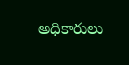అధికారులు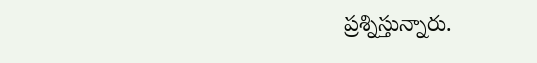ప్ర‌శ్నిస్తున్నారు.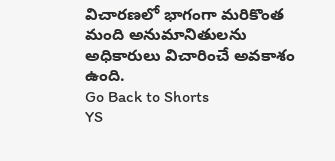విచార‌ణ‌లో భాగంగా మరికొంత మంది అనుమానితులను అధికారులు విచారించే అవకాశం ఉంది.
Go Back to Shorts
YS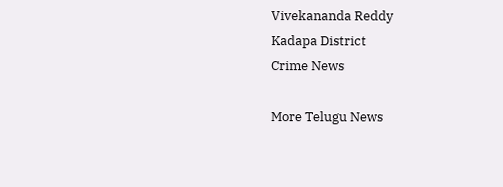Vivekananda Reddy
Kadapa District
Crime News

More Telugu News